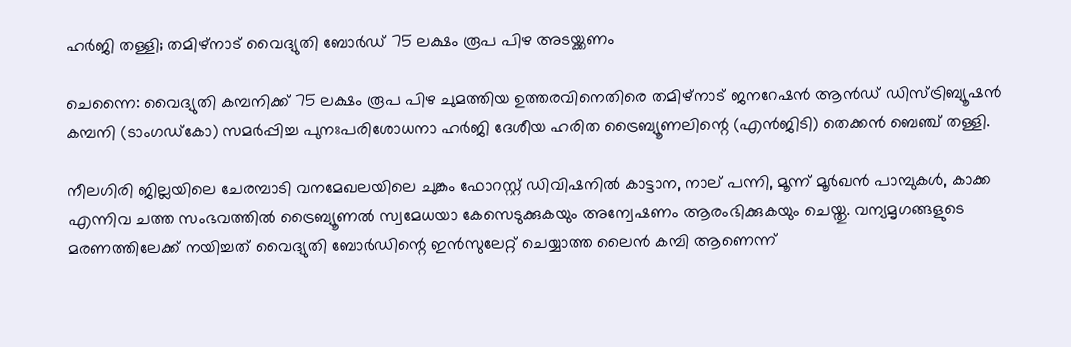ഹർജി തള്ളി; തമിഴ്‌നാട് വൈദ്യുതി ബോർഡ് 75 ലക്ഷം രൂപ പിഴ അടയ്ക്കണം

ചെന്നൈ: വൈദ്യുതി കമ്പനിക്ക് 75 ലക്ഷം രൂപ പിഴ ചുമത്തിയ ഉത്തരവിനെതിരെ തമിഴ്‌നാട് ജനറേഷൻ ആൻഡ് ഡിസ്ട്രിബ്യൂഷൻ കമ്പനി (ടാംഗഡ്‌കോ) സമർപ്പിച്ച പുനഃപരിശോധനാ ഹർജി ദേശീയ ഹരിത ട്രൈബ്യൂണലിന്റെ (എൻജിടി) തെക്കൻ ബെഞ്ച് തള്ളി.

നീലഗിരി ജില്ലയിലെ ചേരമ്പാടി വനമേഖലയിലെ ചുങ്കം ഫോറസ്റ്റ് ഡിവിഷനിൽ കാട്ടാന, നാല് പന്നി, മൂന്ന് മൂർഖൻ പാമ്പുകൾ, കാക്ക എന്നിവ ചത്ത സംഭവത്തിൽ ട്രൈബ്യൂണൽ സ്വമേധയാ കേസെടുക്കുകയും അന്വേഷണം ആരംഭിക്കുകയും ചെയ്തു. വന്യമൃഗങ്ങളുടെ മരണത്തിലേക്ക് നയിച്ചത് വൈദ്യുതി ബോർഡിന്റെ ഇൻസുലേറ്റ് ചെയ്യാത്ത ലൈൻ കമ്പി ആണെന്ന്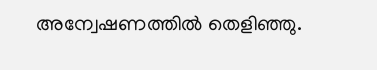അന്വേഷണത്തിൽ തെളിഞ്ഞു.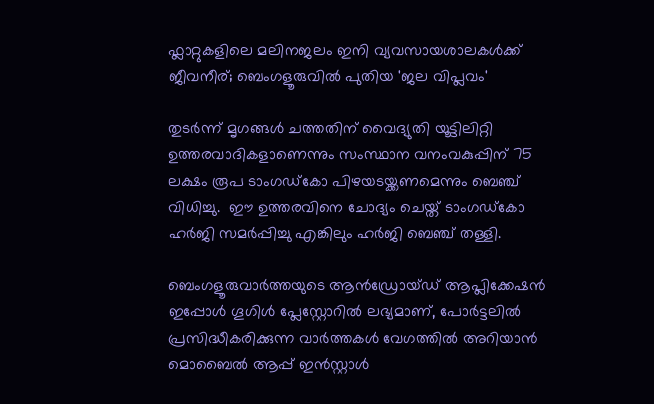ഫ്ലാറ്റുകളിലെ മലിനജലം ഇനി വ്യവസായശാലകൾക്ക് ജീവനീര്; ബെംഗളൂരുവിൽ പുതിയ 'ജല വിപ്ലവം'

തുടർന്ന് മൃഗങ്ങൾ ചത്തതിന് വൈദ്യുതി യൂട്ടിലിറ്റി ഉത്തരവാദികളാണെന്നും സംസ്ഥാന വനംവകുപ്പിന് 75 ലക്ഷം രൂപ ടാംഗഡ്‌കോ പിഴയടയ്ക്കണമെന്നും ബെഞ്ച് വിധിച്ചു.  ഈ ഉത്തരവിനെ ചോദ്യം ചെയ്ത് ടാംഗഡ്‌കോ ഹർജി സമർപ്പിച്ചു എങ്കിലും ഹർജി ബെഞ്ച് തള്ളി.

ബെംഗളൂരുവാർത്തയുടെ ആൻഡ്രോയ്ഡ് ആപ്ലിക്കേഷൻ ഇപ്പോൾ ഗൂഗിൾ പ്ലേസ്റ്റോറിൽ ലഭ്യമാണ്, പോർട്ടലിൽ പ്രസിദ്ധീകരിക്കുന്ന വാർത്തകൾ വേഗത്തിൽ അറിയാൻ മൊബൈൽ ആപ്പ് ഇൻസ്റ്റാൾ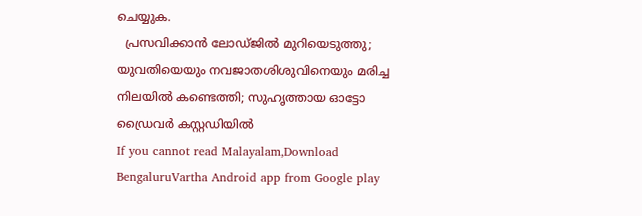ചെയ്യുക.
  പ്രസവിക്കാൻ ലോഡ്ജിൽ മുറിയെടുത്തു; യുവതിയെയും നവജാതശിശുവിനെയും മരിച്ച നിലയിൽ കണ്ടെത്തി; സുഹൃത്തായ ഓട്ടോ ഡ്രൈവർ കസ്റ്റഡിയിൽ
If you cannot read Malayalam,Download BengaluruVartha Android app from Google play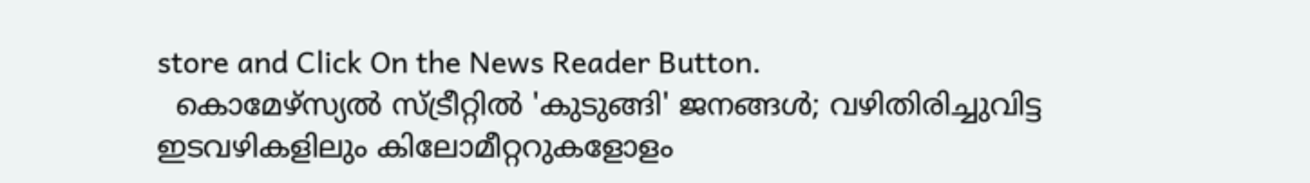store and Click On the News Reader Button.
  കൊമേഴ്‌സ്യൽ സ്ട്രീറ്റിൽ 'കുടുങ്ങി' ജനങ്ങൾ; വഴിതിരിച്ചുവിട്ട ഇടവഴികളിലും കിലോമീറ്ററുകളോളം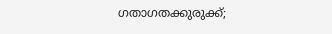ഗതാഗതക്കുരുക്ക്;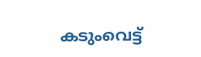കടുംവെട്ട്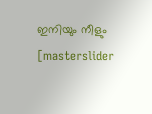ഇനിയും നീളും
[masterslider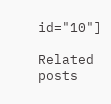id="10"]

Related posts